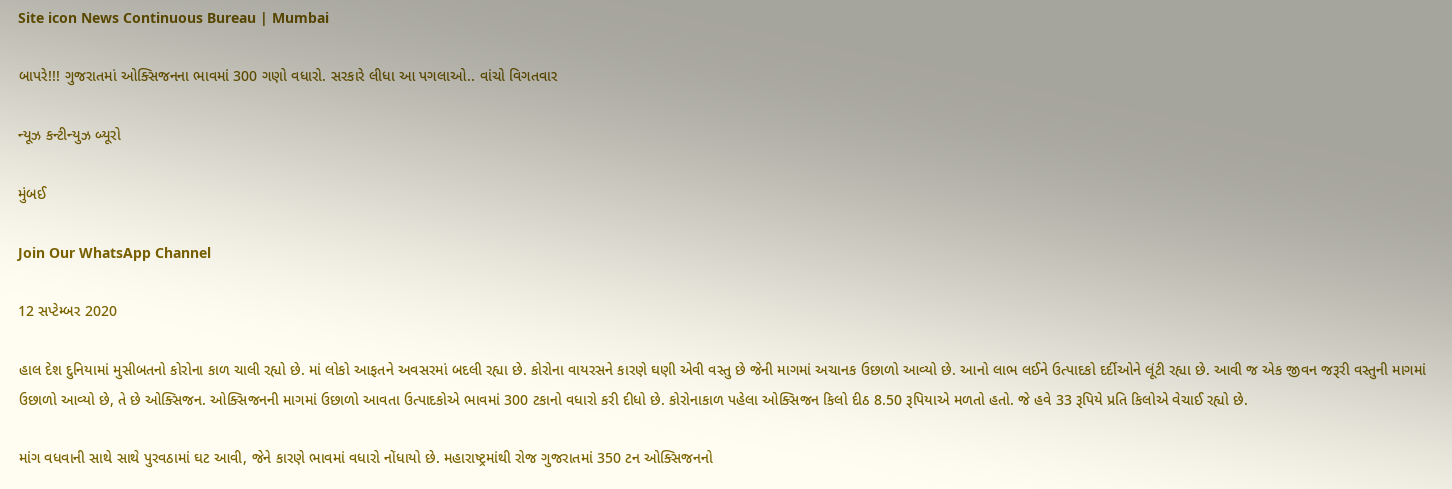Site icon News Continuous Bureau | Mumbai

બાપરે!!! ગુજરાતમાં ઓક્સિજનના ભાવમાં 300 ગણો વધારો. સરકારે લીધા આ પગલાઓ.. વાંચો વિગતવાર

ન્યૂઝ કન્ટીન્યુઝ બ્યૂરો

મુંબઈ

Join Our WhatsApp Channel

12 સપ્ટેમ્બર 2020

હાલ દેશ દુનિયામાં મુસીબતનો કોરોના કાળ ચાલી રહ્યો છે. માં લોકો આફતને અવસરમાં બદલી રહ્યા છે. કોરોના વાયરસને કારણે ઘણી એવી વસ્તુ છે જેની માગમાં અચાનક ઉછાળો આવ્યો છે. આનો લાભ લઈને ઉત્પાદકો દર્દીઓને લૂંટી રહ્યા છે. આવી જ એક જીવન જરૂરી વસ્તુની માગમાં ઉછાળો આવ્યો છે, તે છે ઓક્સિજન. ઓક્સિજનની માગમાં ઉછાળો આવતા ઉત્પાદકોએ ભાવમાં 300 ટકાનો વધારો કરી દીધો છે. કોરોનાકાળ પહેલા ઓક્સિજન કિલો દીઠ 8.50 રૂપિયાએ મળતો હતો. જે હવે 33 રૂપિયે પ્રતિ કિલોએ વેચાઈ રહ્યો છે.

માંગ વધવાની સાથે સાથે પુરવઠામાં ઘટ આવી, જેને કારણે ભાવમાં વધારો નોંધાયો છે. મહારાષ્ટ્રમાંથી રોજ ગુજરાતમાં 350 ટન ઓક્સિજનનો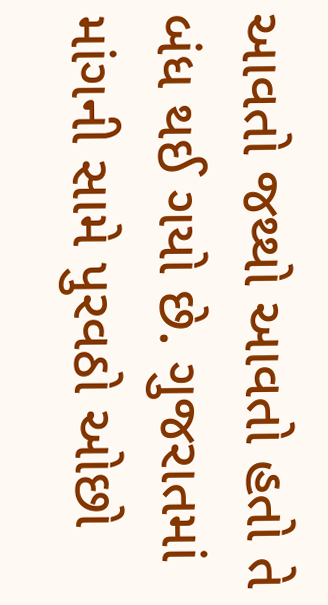આવતો જથ્થો આવતો હતો તે બંધ થઈ ગયો છે. ગુજરાતમાં માંગની સામે પુરવઠો ઓછો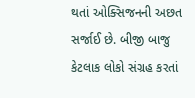થતાં ઓક્સિજનની અછત સર્જાઈ છે. બીજી બાજુ કેટલાક લોકો સંગ્રહ કરતાં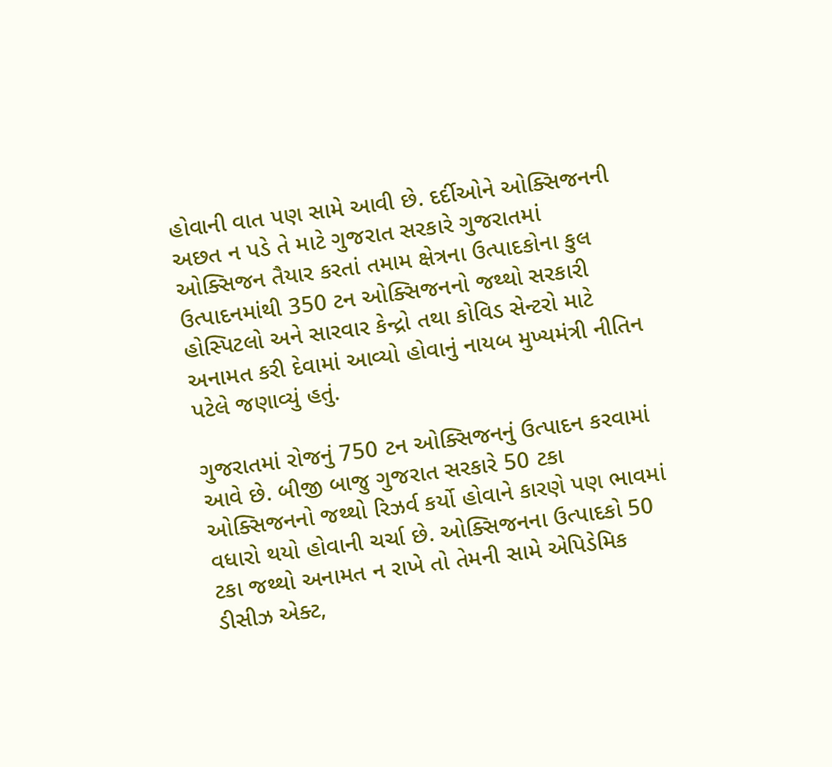હોવાની વાત પણ સામે આવી છે. દર્દીઓને ઓક્સિજનની અછત ન પડે તે માટે ગુજરાત સરકારે ગુજરાતમાં ઓક્સિજન તૈયાર કરતાં તમામ ક્ષેત્રના ઉત્પાદકોના કુલ ઉત્પાદનમાંથી 350 ટન ઓક્સિજનનો જથ્થો સરકારી હોસ્પિટલો અને સારવાર કેન્દ્રો તથા કોવિડ સેન્ટરો માટે અનામત કરી દેવામાં આવ્યો હોવાનું નાયબ મુખ્યમંત્રી નીતિન પટેલે જણાવ્યું હતું.

ગુજરાતમાં રોજનું 750 ટન ઓક્સિજનનું ઉત્પાદન કરવામાં આવે છે. બીજી બાજુ ગુજરાત સરકારે 50 ટકા ઓક્સિજનનો જથ્થો રિઝર્વ કર્યો હોવાને કારણે પણ ભાવમાં વધારો થયો હોવાની ચર્ચા છે. ઓક્સિજનના ઉત્પાદકો 50 ટકા જથ્થો અનામત ન રાખે તો તેમની સામે એપિડેમિક ડીસીઝ એક્ટ,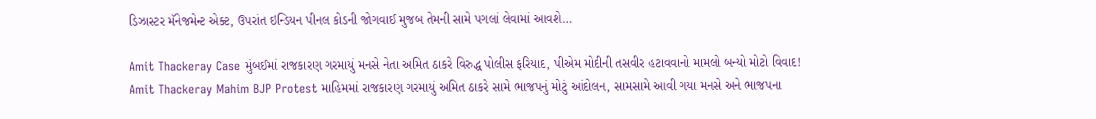ડિઝાસ્ટર મૅનેજમેન્ટ એક્ટ, ઉપરાંત ઇન્ડિયન પીનલ કોડની જોગવાઈ મુજબ તેમની સામે પગલાં લેવામાં આવશે…

Amit Thackeray Case મુંબઈમાં રાજકારણ ગરમાયું મનસે નેતા અમિત ઠાકરે વિરુદ્ધ પોલીસ ફરિયાદ, પીએમ મોદીની તસવીર હટાવવાનો મામલો બન્યો મોટો વિવાદ!
Amit Thackeray Mahim BJP Protest માહિમમાં રાજકારણ ગરમાયું અમિત ઠાકરે સામે ભાજપનું મોટું આંદોલન, સામસામે આવી ગયા મનસે અને ભાજપના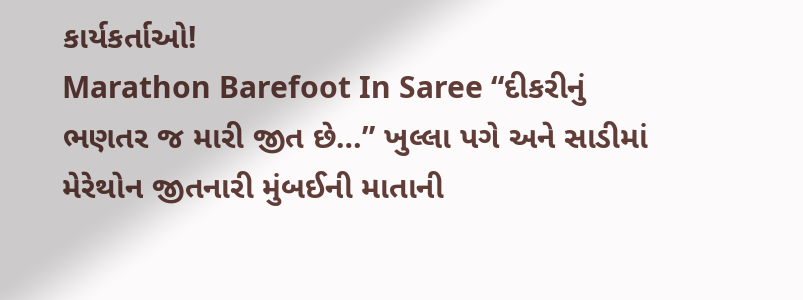કાર્યકર્તાઓ!
Marathon Barefoot In Saree “દીકરીનું ભણતર જ મારી જીત છે…” ખુલ્લા પગે અને સાડીમાં મેરેથોન જીતનારી મુંબઈની માતાની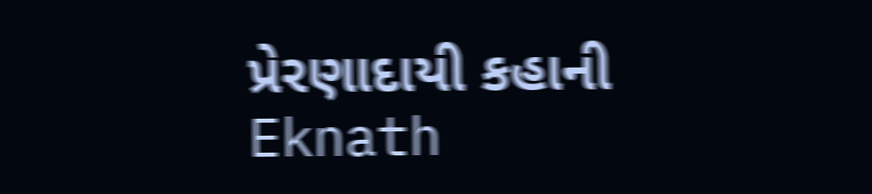પ્રેરણાદાયી કહાની
Eknath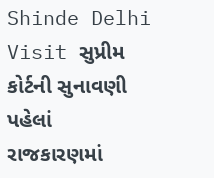Shinde Delhi Visit સુપ્રીમ કોર્ટની સુનાવણી પહેલાં રાજકારણમાં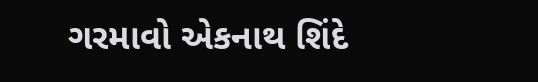ગરમાવો એકનાથ શિંદે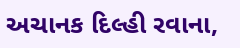અચાનક દિલ્હી રવાના,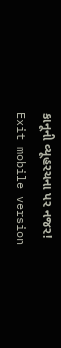કાનૂની વ્યૂહરચના પર નજર!
Exit mobile version